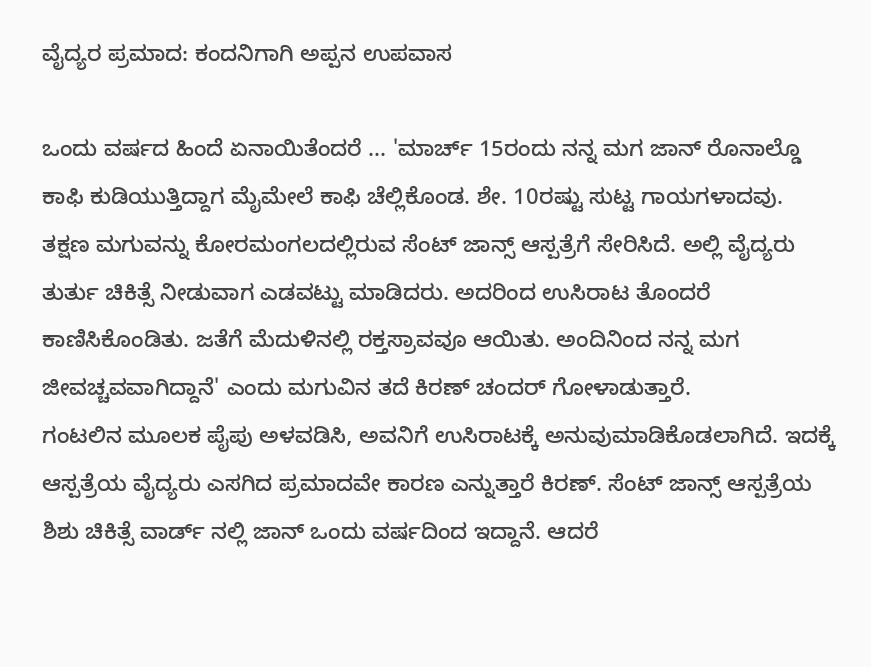ವೈದ್ಯರ ಪ್ರಮಾದ: ಕಂದನಿಗಾಗಿ ಅಪ್ಪನ ಉಪವಾಸ

ಒಂದು ವರ್ಷದ ಹಿಂದೆ ಏನಾಯಿತೆಂದರೆ ... 'ಮಾರ್ಚ್ 15ರಂದು ನನ್ನ ಮಗ ಜಾನ್ ರೊನಾಲ್ಡೊ ಕಾಫಿ ಕುಡಿಯುತ್ತಿದ್ದಾಗ ಮೈಮೇಲೆ ಕಾಫಿ ಚೆಲ್ಲಿಕೊಂಡ. ಶೇ. 10ರಷ್ಟು ಸುಟ್ಟ ಗಾಯಗಳಾದವು. ತಕ್ಷಣ ಮಗುವನ್ನು ಕೋರಮಂಗಲದಲ್ಲಿರುವ ಸೆಂಟ್ ಜಾನ್ಸ್ ಆಸ್ಪತ್ರೆಗೆ ಸೇರಿಸಿದೆ. ಅಲ್ಲಿ ವೈದ್ಯರು ತುರ್ತು ಚಿಕಿತ್ಸೆ ನೀಡುವಾಗ ಎಡವಟ್ಟು ಮಾಡಿದರು. ಅದರಿಂದ ಉಸಿರಾಟ ತೊಂದರೆ ಕಾಣಿಸಿಕೊಂಡಿತು. ಜತೆಗೆ ಮೆದುಳಿನಲ್ಲಿ ರಕ್ತಸ್ರಾವವೂ ಆಯಿತು. ಅಂದಿನಿಂದ ನನ್ನ ಮಗ ಜೀವಚ್ಚವವಾಗಿದ್ದಾನೆ' ಎಂದು ಮಗುವಿನ ತದೆ ಕಿರಣ್ ಚಂದರ್ ಗೋಳಾಡುತ್ತಾರೆ.
ಗಂಟಲಿನ ಮೂಲಕ ಪೈಪು ಅಳವಡಿಸಿ, ಅವನಿಗೆ ಉಸಿರಾಟಕ್ಕೆ ಅನುವುಮಾಡಿಕೊಡಲಾಗಿದೆ. ಇದಕ್ಕೆ ಆಸ್ಪತ್ರೆಯ ವೈದ್ಯರು ಎಸಗಿದ ಪ್ರಮಾದವೇ ಕಾರಣ ಎನ್ನುತ್ತಾರೆ ಕಿರಣ್. ಸೆಂಟ್ ಜಾನ್ಸ್ ಆಸ್ಪತ್ರೆಯ ಶಿಶು ಚಿಕಿತ್ಸೆ ವಾರ್ಡ್ ನಲ್ಲಿ ಜಾನ್ ಒಂದು ವರ್ಷದಿಂದ ಇದ್ದಾನೆ. ಆದರೆ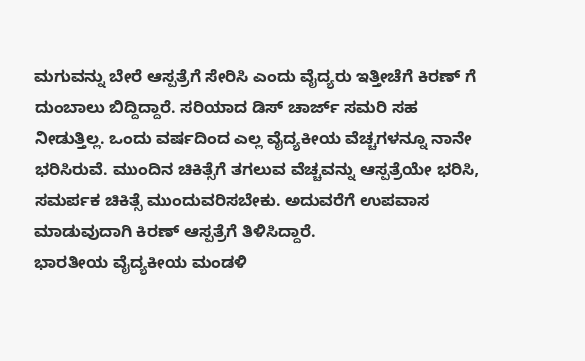ಮಗುವನ್ನು ಬೇರೆ ಆಸ್ಪತ್ರೆಗೆ ಸೇರಿಸಿ ಎಂದು ವೈದ್ಯರು ಇತ್ತೀಚೆಗೆ ಕಿರಣ್ ಗೆ ದುಂಬಾಲು ಬಿದ್ದಿದ್ದಾರೆ. ಸರಿಯಾದ ಡಿಸ್ ಚಾರ್ಜ್ ಸಮರಿ ಸಹ ನೀಡುತ್ತಿಲ್ಲ. ಒಂದು ವರ್ಷದಿಂದ ಎಲ್ಲ ವೈದ್ಯಕೀಯ ವೆಚ್ಚಗಳನ್ನೂ ನಾನೇ ಭರಿಸಿರುವೆ. ಮುಂದಿನ ಚಿಕಿತ್ಸೆಗೆ ತಗಲುವ ವೆಚ್ಚವನ್ನು ಆಸ್ಪತ್ರೆಯೇ ಭರಿಸಿ, ಸಮರ್ಪಕ ಚಿಕಿತ್ಸೆ ಮುಂದುವರಿಸಬೇಕು. ಅದುವರೆಗೆ ಉಪವಾಸ ಮಾಡುವುದಾಗಿ ಕಿರಣ್ ಆಸ್ಪತ್ರೆಗೆ ತಿಳಿಸಿದ್ದಾರೆ.
ಭಾರತೀಯ ವೈದ್ಯಕೀಯ ಮಂಡಳಿ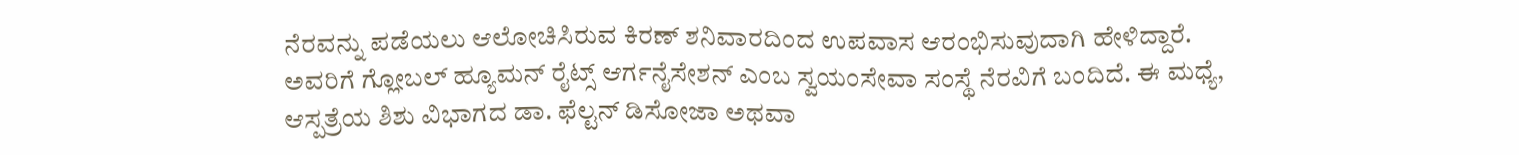ನೆರವನ್ನು ಪಡೆಯಲು ಆಲೋಚಿಸಿರುವ ಕಿರಣ್ ಶನಿವಾರದಿಂದ ಉಪವಾಸ ಆರಂಭಿಸುವುದಾಗಿ ಹೇಳಿದ್ದಾರೆ. ಅವರಿಗೆ ಗ್ಲೋಬಲ್ ಹ್ಯೂಮನ್ ರೈಟ್ಸ್ ಆರ್ಗನೈಸೇಶನ್ ಎಂಬ ಸ್ವಯಂಸೇವಾ ಸಂಸ್ಥೆ ನೆರವಿಗೆ ಬಂದಿದೆ. ಈ ಮಧ್ಯೆ, ಆಸ್ಪತ್ರೆಯ ಶಿಶು ವಿಭಾಗದ ಡಾ. ಫೆಲ್ಟನ್ ಡಿಸೋಜಾ ಅಥವಾ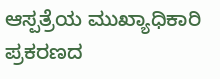ಆಸ್ಪತ್ರೆಯ ಮುಖ್ಯಾಧಿಕಾರಿ ಪ್ರಕರಣದ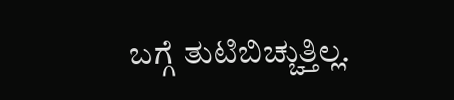ಬಗ್ಗೆ ತುಟಿಬಿಚ್ಚುತ್ತಿಲ್ಲ.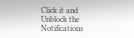Click it and Unblock the Notifications